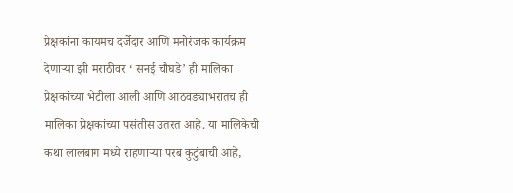प्रेक्षकांना कायमच दर्जेदार आणि मनोरंजक कार्यक्रम देणाऱ्या झी मराठीवर ‘ सनई चौघडे’ ही मालिका प्रेक्षकांच्या भेटीला आली आणि आठवड्याभरातच ही मालिका प्रेक्षकांच्या पसंतीस उतरत आहे. या मालिकेची कथा लालबाग मध्ये राहणाऱ्या परब कुटुंबाची आहे,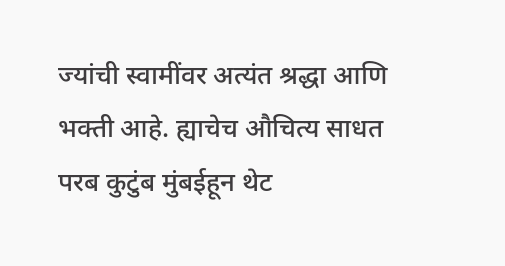ज्यांची स्वामींवर अत्यंत श्रद्धा आणि भक्ती आहे. ह्याचेच औचित्य साधत परब कुटुंब मुंबईहून थेट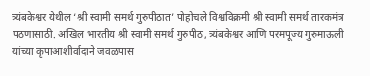त्र्यंबकेश्वर येथील ‘श्री स्वामी समर्थ गुरुपीठात’ पोहोचले विश्वविक्रमी श्री स्वामी समर्थ तारकमंत्र पठणासाठी. अखिल भारतीय श्री स्वामी समर्थ गुरुपीठ, त्र्यंबकेश्वर आणि परमपूज्य गुरुमाऊली यांच्या कृपाआशीर्वादाने जवळपास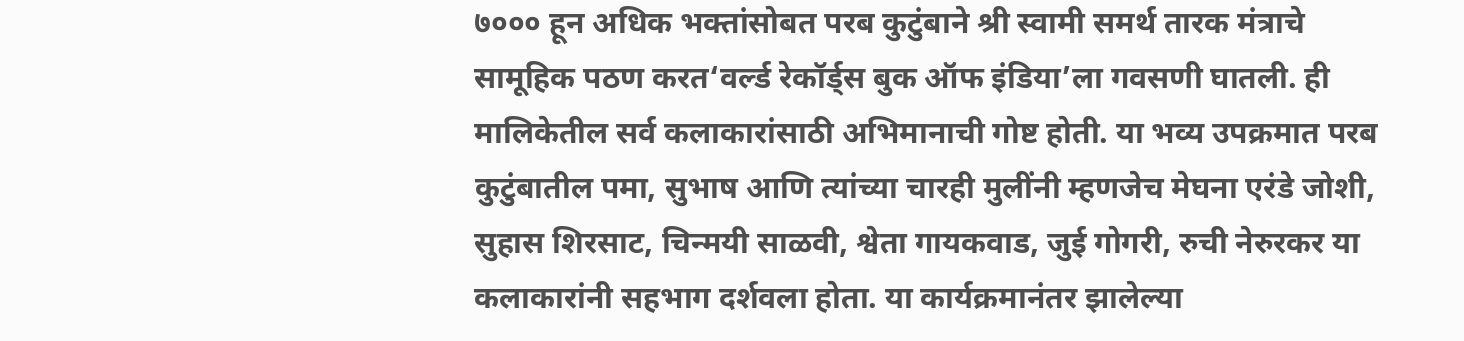७००० हून अधिक भक्तांसोबत परब कुटुंबाने श्री स्वामी समर्थ तारक मंत्राचे सामूहिक पठण करत‘वर्ल्ड रेकॉर्ड्स बुक ऑफ इंडिया’ला गवसणी घातली. ही मालिकेतील सर्व कलाकारांसाठी अभिमानाची गोष्ट होती. या भव्य उपक्रमात परब कुटुंबातील पमा, सुभाष आणि त्यांच्या चारही मुलींनी म्हणजेच मेघना एरंडे जोशी, सुहास शिरसाट, चिन्मयी साळवी, श्वेता गायकवाड, जुई गोगरी, रुची नेरुरकर या कलाकारांनी सहभाग दर्शवला होता. या कार्यक्रमानंतर झालेल्या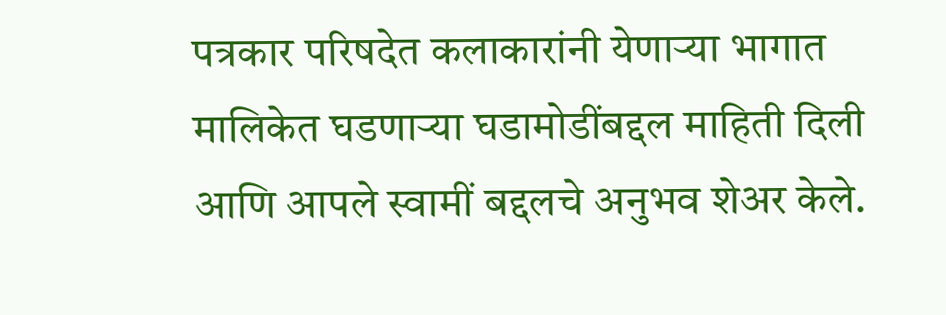पत्रकार परिषदेत कलाकारांनी येणाऱ्या भागात मालिकेत घडणाऱ्या घडामोडींबद्दल माहिती दिली आणि आपले स्वामीं बद्दलचे अनुभव शेअर केले.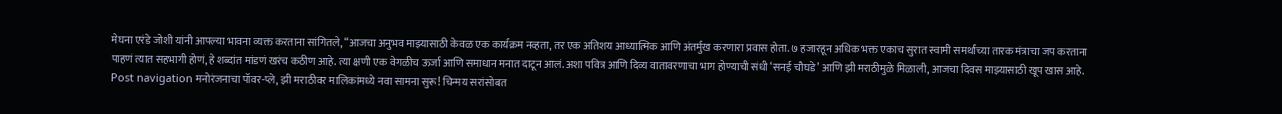मेघना एरंडे जोशी यांनी आपल्या भावना व्यक्त करताना सांगितले, “आजचा अनुभव माझ्यासाठी केवळ एक कार्यक्रम नव्हता, तर एक अतिशय आध्यात्मिक आणि अंतर्मुख करणारा प्रवास होता. ७ हजारहून अधिक भक्त एकाच सुरात स्वामी समर्थांच्या तारक मंत्राचा जप करताना पाहणं त्यात सहभागी होणं, हे शब्दांत मांडणं खरंच कठीण आहे. त्या क्षणी एक वेगळीच ऊर्जा आणि समाधान मनात दाटून आलं. अशा पवित्र आणि दिव्य वातावरणाचा भाग होण्याची संधी ‘सनई चौघडे’ आणि झी मराठीमुळे मिळाली, आजचा दिवस माझ्यासाठी खूप खास आहे. Post navigation मनोरंजनाचा पॉवर-प्ले, झी मराठीवर मालिकांमध्ये नवा सामना सुरू! चिन्मय सरांसोबत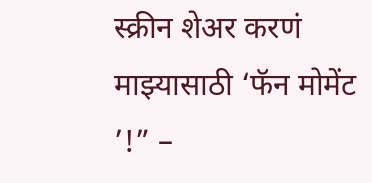स्क्रीन शेअर करणं माझ्यासाठी ‘फॅन मोमेंट ’!” –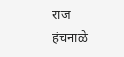राज हंचनाळे